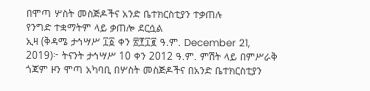በሞጣ ሦስት መስጅዶችና አንድ ቤተክርስቲያን ተቃጠሉ
የንግድ ተቋማትም ላይ ቃጠሎ ደርሷል
ኢዛ (ቅዳሜ ታኅሣሥ ፲፩ ቀን ፳፻፲፪ ዓ.ም. December 21, 2019)፦ ትናንት ታኅሣሥ 10 ቀን 2012 ዓ.ም. ምሽት ላይ በምሥራቅ ጎጃም ዞን ሞጣ አካባቢ በሦስት መስጅዶችና በአንድ ቤተክርስቲያን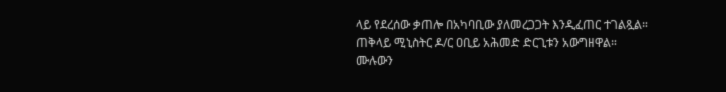ላይ የደረሰው ቃጠሎ በአካባቢው ያለመረጋጋት እንዲፈጠር ተገልጿል። ጠቅላይ ሚኒስትር ዶ/ር ዐቢይ አሕመድ ድርጊቱን አውግዘዋል።
ሙሉውን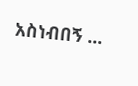አስነብበኝ ...